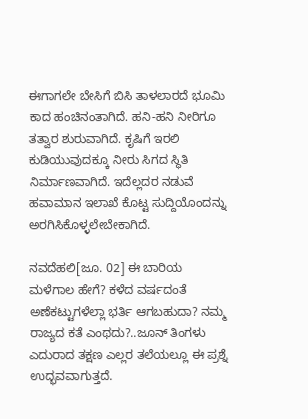ಈಗಾಗಲೇ ಬೇಸಿಗೆ ಬಿಸಿ ತಾಳಲಾರದೆ ಭೂಮಿ ಕಾದ ಹಂಚಿನಂತಾಗಿದೆ. ಹನಿ-ಹನಿ ನೀರಿಗೂ ತತ್ವಾರ ಶುರುವಾಗಿದೆ. ಕೃಷಿಗೆ ಇರಲಿ ಕುಡಿಯುವುದಕ್ಕೂ ನೀರು ಸಿಗದ ಸ್ಥಿತಿ ನಿರ್ಮಾಣವಾಗಿದೆ. ಇದೆಲ್ಲದರ ನಡುವೆ ಹವಾಮಾನ ಇಲಾಖೆ ಕೊಟ್ಟ ಸುದ್ದಿಯೊಂದನ್ನು ಅರಗಿಸಿಕೊಳ್ಳಲೇಬೇಕಾಗಿದೆ.

ನವದೆಹಲಿ[ಜೂ. 02] ಈ ಬಾರಿಯ ಮಳೆಗಾಲ ಹೇಗೆ? ಕಳೆದ ವರ್ಷದಂತೆ ಅಣೆಕಟ್ಟುಗಳೆಲ್ಲಾ ಭರ್ತಿ ಆಗಬಹುದಾ? ನಮ್ಮ ರಾಜ್ಯದ ಕತೆ ಎಂಥದು?..ಜೂನ್ ತಿಂಗಳು ಎದುರಾದ ತಕ್ಷಣ ಎಲ್ಲರ ತಲೆಯಲ್ಲೂ ಈ ಪ್ರಶ್ನೆ ಉದ್ಭವವಾಗುತ್ತದೆ.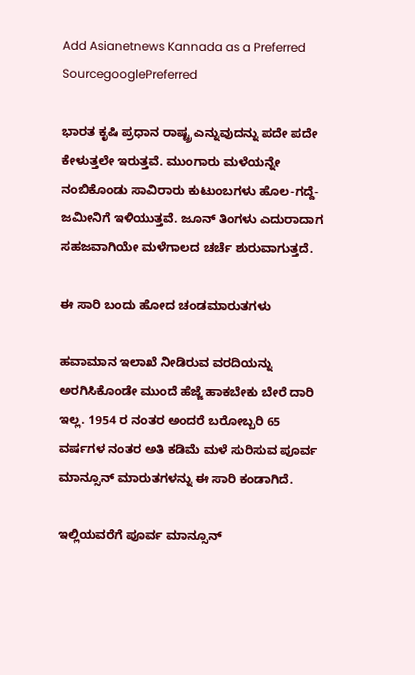Add Asianetnews Kannada as a Preferred SourcegooglePreferred

ಭಾರತ ಕೃಷಿ ಪ್ರಧಾನ ರಾಷ್ಟ್ರ ಎನ್ನುವುದನ್ನು ಪದೇ ಪದೇ ಕೇಳುತ್ತಲೇ ಇರುತ್ತವೆ. ಮುಂಗಾರು ಮಳೆಯನ್ನೇ ನಂಬಿಕೊಂಡು ಸಾವಿರಾರು ಕುಟುಂಬಗಳು ಹೊಲ-ಗದ್ದೆ-ಜಮೀನಿಗೆ ಇಳಿಯುತ್ತವೆ. ಜೂನ್ ತಿಂಗಳು ಎದುರಾದಾಗ ಸಹಜವಾಗಿಯೇ ಮಳೆಗಾಲದ ಚರ್ಚೆ ಶುರುವಾಗುತ್ತದೆ.

ಈ ಸಾರಿ ಬಂದು ಹೋದ ಚಂಡಮಾರುತಗಳು

ಹವಾಮಾನ ಇಲಾಖೆ ನೀಡಿರುವ ವರದಿಯನ್ನು ಅರಗಿಸಿಕೊಂಡೇ ಮುಂದೆ ಹೆಜ್ಜೆ ಹಾಕಬೇಕು ಬೇರೆ ದಾರಿ ಇಲ್ಲ. 1954 ರ ನಂತರ ಅಂದರೆ ಬರೋಬ್ಬರಿ 65 ವರ್ಷಗಳ ನಂತರ ಅತಿ ಕಡಿಮೆ ಮಳೆ ಸುರಿಸುವ ಪೂರ್ವ ಮಾನ್ಸೂನ್ ಮಾರುತಗಳನ್ನು ಈ ಸಾರಿ ಕಂಡಾಗಿದೆ.

ಇಲ್ಲಿಯವರೆಗೆ ಪೂರ್ವ ಮಾನ್ಸೂನ್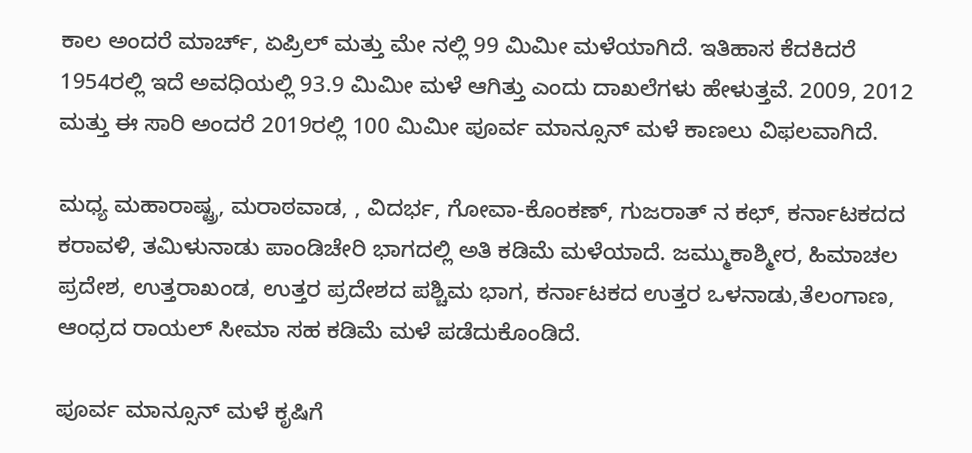ಕಾಲ ಅಂದರೆ ಮಾರ್ಚ್, ಏಪ್ರಿಲ್ ಮತ್ತು ಮೇ ನಲ್ಲಿ 99 ಮಿಮೀ ಮಳೆಯಾಗಿದೆ. ಇತಿಹಾಸ ಕೆದಕಿದರೆ 1954ರಲ್ಲಿ ಇದೆ ಅವಧಿಯಲ್ಲಿ 93.9 ಮಿಮೀ ಮಳೆ ಆಗಿತ್ತು ಎಂದು ದಾಖಲೆಗಳು ಹೇಳುತ್ತವೆ. 2009, 2012 ಮತ್ತು ಈ ಸಾರಿ ಅಂದರೆ 2019ರಲ್ಲಿ 100 ಮಿಮೀ ಪೂರ್ವ ಮಾನ್ಸೂನ್ ಮಳೆ ಕಾಣಲು ವಿಫಲವಾಗಿದೆ.

ಮಧ್ಯ ಮಹಾರಾಷ್ಟ್ರ, ಮರಾಠವಾಡ, , ವಿದರ್ಭ, ಗೋವಾ-ಕೊಂಕಣ್, ಗುಜರಾತ್ ನ ಕಛ್, ಕರ್ನಾಟಕದದ ಕರಾವಳಿ, ತಮಿಳುನಾಡು ಪಾಂಡಿಚೇರಿ ಭಾಗದಲ್ಲಿ ಅತಿ ಕಡಿಮೆ ಮಳೆಯಾದೆ. ಜಮ್ಮುಕಾಶ್ಮೀರ, ಹಿಮಾಚಲ ಪ್ರದೇಶ, ಉತ್ತರಾಖಂಡ, ಉತ್ತರ ಪ್ರದೇಶದ ಪಶ್ಚಿಮ ಭಾಗ, ಕರ್ನಾಟಕದ ಉತ್ತರ ಒಳನಾಡು,ತೆಲಂಗಾಣ, ಆಂಧ್ರದ ರಾಯಲ್ ಸೀಮಾ ಸಹ ಕಡಿಮೆ ಮಳೆ ಪಡೆದುಕೊಂಡಿದೆ.

ಪೂರ್ವ ಮಾನ್ಸೂನ್ ಮಳೆ ಕೃಷಿಗೆ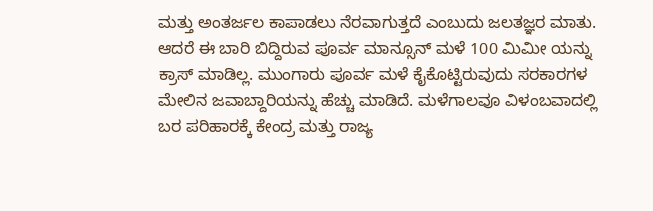ಮತ್ತು ಅಂತರ್ಜಲ ಕಾಪಾಡಲು ನೆರವಾಗುತ್ತದೆ ಎಂಬುದು ಜಲತಜ್ಞರ ಮಾತು. ಆದರೆ ಈ ಬಾರಿ ಬಿದ್ದಿರುವ ಪೂರ್ವ ಮಾನ್ಸೂನ್ ಮಳೆ 100 ಮಿಮೀ ಯನ್ನು ಕ್ರಾಸ್ ಮಾಡಿಲ್ಲ. ಮುಂಗಾರು ಪೂರ್ವ ಮಳೆ ಕೈಕೊಟ್ಟಿರುವುದು ಸರಕಾರಗಳ ಮೇಲಿನ ಜವಾಬ್ದಾರಿಯನ್ನು ಹೆಚ್ಚು ಮಾಡಿದೆ. ಮಳೆಗಾಲವೂ ವಿಳಂಬವಾದಲ್ಲಿ ಬರ ಪರಿಹಾರಕ್ಕೆ ಕೇಂದ್ರ ಮತ್ತು ರಾಜ್ಯ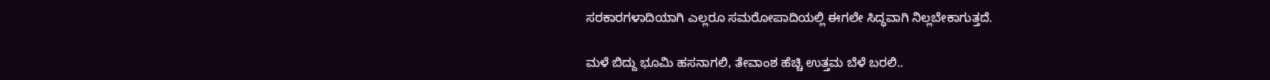ಸರಕಾರಗಳಾದಿಯಾಗಿ ಎಲ್ಲರೂ ಸಮರೋಪಾದಿಯಲ್ಲಿ ಈಗಲೇ ಸಿದ್ಧವಾಗಿ ನಿಲ್ಲಬೇಕಾಗುತ್ತದೆ.

ಮಳೆ ಬಿದ್ದು ಭೂಮಿ ಹಸನಾಗಲಿ, ತೇವಾಂಶ ಹೆಚ್ಚಿ ಉತ್ತಮ ಬೆಳೆ ಬರಲಿ..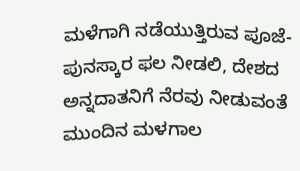ಮಳೆಗಾಗಿ ನಡೆಯುತ್ತಿರುವ ಪೂಜೆ-ಪುನಸ್ಕಾರ ಫಲ ನೀಡಲಿ, ದೇಶದ ಅನ್ನದಾತನಿಗೆ ನೆರವು ನೀಡುವಂತೆ ಮುಂದಿನ ಮಳಗಾಲ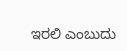ಇರಲಿ ಎಂಬುದು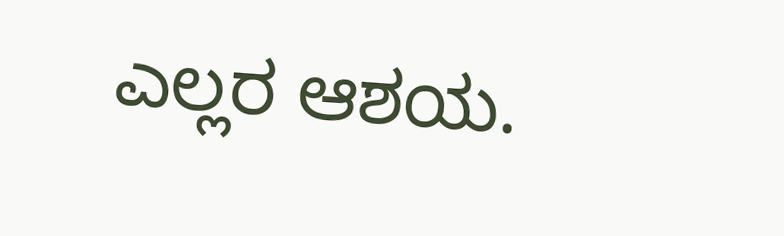ಎಲ್ಲರ ಆಶಯ.